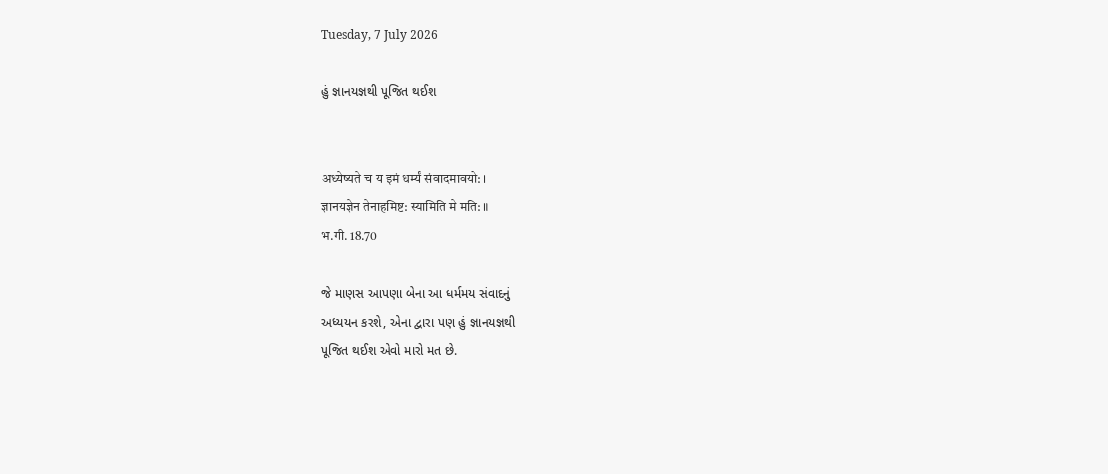Tuesday, 7 July 2026

હું જ્ઞાનયજ્ઞથી પૂજિત થઈશ


अध्येष्यते च य इमं धर्म्यं संवादमावयो: ।
ज्ञानयज्ञेन तेनाहमिष्ट: स्यामिति मे मति: ॥
भ.गी. 18.70

જે માણસ આપણા બેના આ ધર્મમય સંવાદનું
અધ્યયન કરશે, એના દ્વારા પણ હું જ્ઞાનયજ્ઞથી
પૂજિત થઈશ એવો મારો મત છે.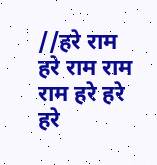//हरे राम हरे राम राम राम हरे हरे
हरे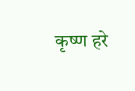कृष्ण हरे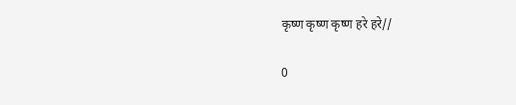कृष्ण कृष्ण कृष्ण हरे हरे//

0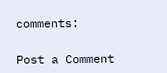comments:

Post a Comment